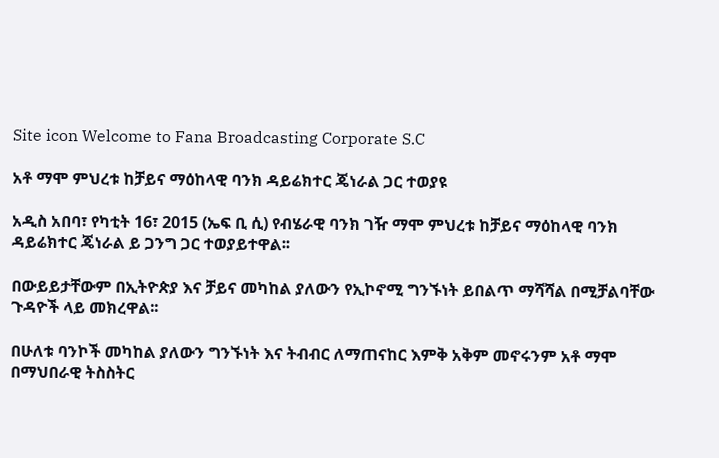Site icon Welcome to Fana Broadcasting Corporate S.C

አቶ ማሞ ምህረቱ ከቻይና ማዕከላዊ ባንክ ዳይሬክተር ጄነራል ጋር ተወያዩ

አዲስ አበባ፣ የካቲት 16፣ 2015 (ኤፍ ቢ ሲ) የብሄራዊ ባንክ ገዥ ማሞ ምህረቱ ከቻይና ማዕከላዊ ባንክ ዳይሬክተር ጄነራል ይ ጋንግ ጋር ተወያይተዋል፡፡

በውይይታቸውም በኢትዮጵያ እና ቻይና መካከል ያለውን የኢኮኖሚ ግንኙነት ይበልጥ ማሻሻል በሚቻልባቸው ጉዳዮች ላይ መክረዋል፡፡

በሁለቱ ባንኮች መካከል ያለውን ግንኙነት እና ትብብር ለማጠናከር እምቅ አቅም መኖሩንም አቶ ማሞ በማህበራዊ ትስስትር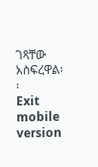ገጻቸው አስፍረዋል፡፡
Exit mobile version